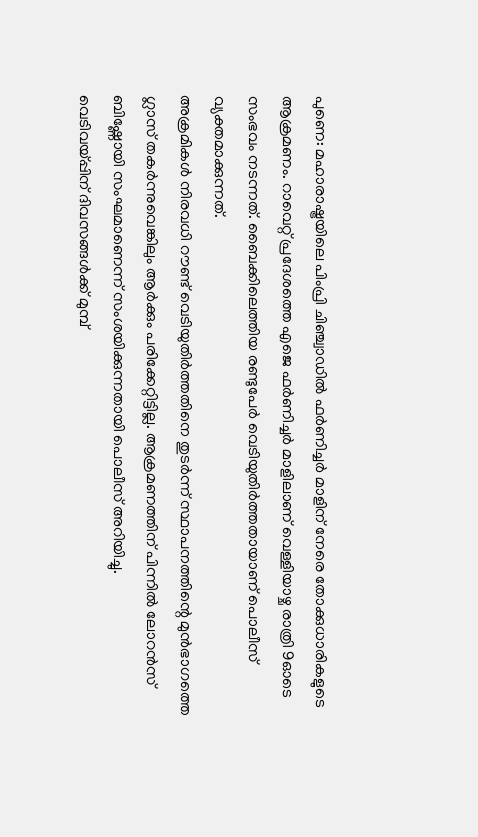പുണെ: മഹാരാഷ്ട്രയിലെ പിംപ്രി ചിഞ്ച്വാഡിൽ ഫർണിച്ചർ മാളിന് നേരെ തോക്കുധാരികളുടെ ആക്രമണം. റാവെറ്റ് പ്രദേശത്തെ എജെ ഫർണിച്ചർ മാളിലാണ് വെള്ളിയാഴ്ച രാത്രി 9ഓടെ സംഭവം നടന്നത്. ബൈക്കിലെത്തിയ രണ്ടുപേർ വെടിയുതിർത്തതായാണ് പൊലീസ് വ്യക്തമാക്കുന്നത്.
അക്രമികൾ നിരവധി റൗണ്ട് വെടിയുതിർത്തതിനെ തുടർന്ന് സ്ഥാപനത്തിന്റെ മുൻഭാഗത്തെ ഗ്ലാസ് തകർന്നുവെങ്കിലും ആർക്കും പരിക്കേറ്റിട്ടില്ല. ആക്രമണത്തിന് പിന്നിൽ ലോറൻസ് ബിഷ്ണോയി സംഘമാണെന്ന് സംശയിക്കുന്നതായി പൊലീസ് അറിയിച്ചു.
വെടിവയ്പ്പിന് ദിവസങ്ങൾക്ക് മുമ്പ്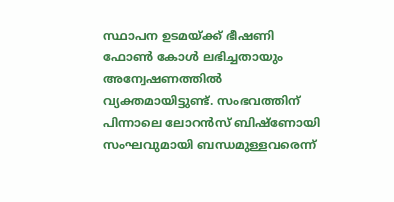സ്ഥാപന ഉടമയ്ക്ക് ഭീഷണി ഫോൺ കോൾ ലഭിച്ചതായും അന്വേഷണത്തിൽ വ്യക്തമായിട്ടുണ്ട്. സംഭവത്തിന് പിന്നാലെ ലോറൻസ് ബിഷ്ണോയി സംഘവുമായി ബന്ധമുള്ളവരെന്ന്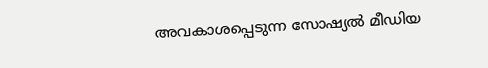അവകാശപ്പെടുന്ന സോഷ്യൽ മീഡിയ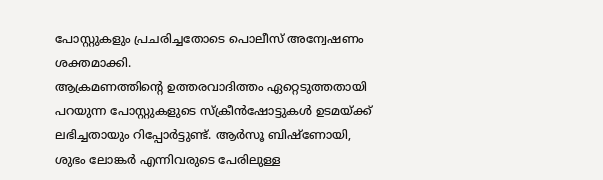പോസ്റ്റുകളും പ്രചരിച്ചതോടെ പൊലീസ് അന്വേഷണം ശക്തമാക്കി.
ആക്രമണത്തിന്റെ ഉത്തരവാദിത്തം ഏറ്റെടുത്തതായി പറയുന്ന പോസ്റ്റുകളുടെ സ്ക്രീൻഷോട്ടുകൾ ഉടമയ്ക്ക് ലഭിച്ചതായും റിപ്പോർട്ടുണ്ട്. ആർസൂ ബിഷ്ണോയി, ശുഭം ലോങ്കർ എന്നിവരുടെ പേരിലുള്ള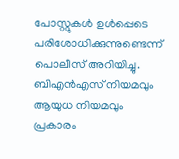പോസ്റ്റുകൾ ഉൾപ്പെടെ പരിശോധിക്കുന്നുണ്ടെന്ന് പൊലീസ് അറിയിച്ചു.
ബിഎൻഎസ് നിയമവും ആയുധ നിയമവും പ്രകാരം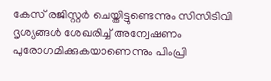കേസ് രജിസ്റ്റർ ചെയ്തിട്ടുണ്ടെന്നും സിസിടിവി ദൃശ്യങ്ങൾ ശേഖരിച്ച് അന്വേഷണം പുരോഗമിക്കുകയാണെന്നും പിംപ്രി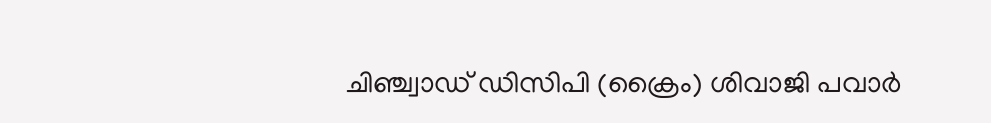ചിഞ്ച്വാഡ് ഡിസിപി (ക്രൈം) ശിവാജി പവാർ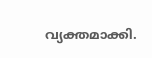വ്യക്തമാക്കി.